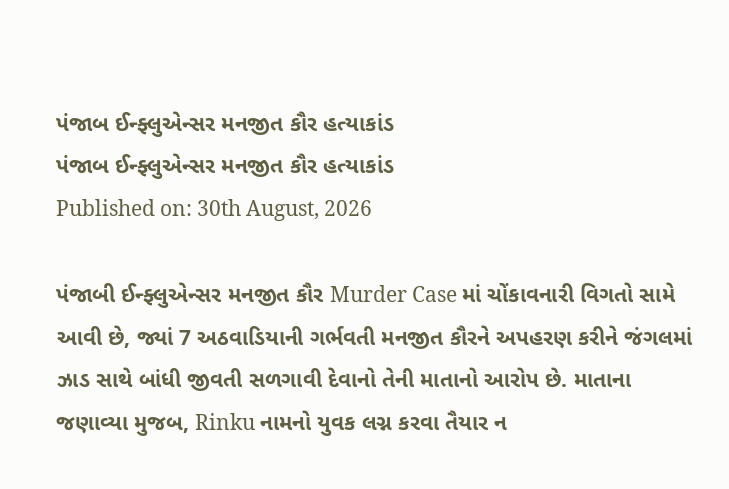પંજાબ ઈન્ફ્લુએન્સર મનજીત કૌર હત્યાકાંડ
પંજાબ ઈન્ફ્લુએન્સર મનજીત કૌર હત્યાકાંડ
Published on: 30th August, 2026

પંજાબી ઈન્ફ્લુએન્સર મનજીત કૌર Murder Case માં ચોંકાવનારી વિગતો સામે આવી છે, જ્યાં 7 અઠવાડિયાની ગર્ભવતી મનજીત કૌરને અપહરણ કરીને જંગલમાં ઝાડ સાથે બાંધી જીવતી સળગાવી દેવાનો તેની માતાનો આરોપ છે. માતાના જણાવ્યા મુજબ, Rinku નામનો યુવક લગ્ન કરવા તૈયાર ન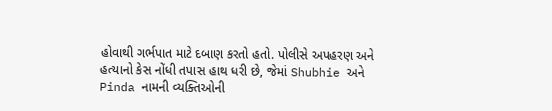હોવાથી ગર્ભપાત માટે દબાણ કરતો હતો. પોલીસે અપહરણ અને હત્યાનો કેસ નોંધી તપાસ હાથ ધરી છે, જેમાં Shubhie અને Pinda નામની વ્યક્તિઓની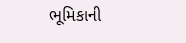ભૂમિકાની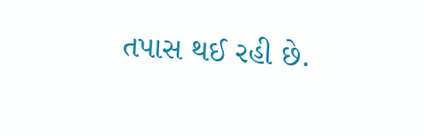તપાસ થઈ રહી છે.